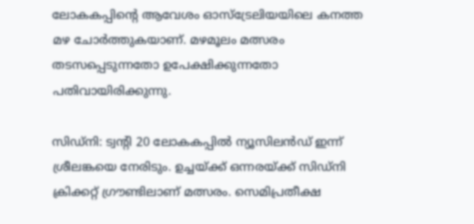ലോകകപ്പിന്‍റെ ആവേശം ഓസ്ട്രേലിയയിലെ കനത്ത മഴ ചോര്‍ത്തുകയാണ്. മഴമൂലം മത്സരം തടസപ്പെടുന്നതോ ഉപേക്ഷിക്കുന്നതോ പതിവായിരിക്കുന്നു.

സിഡ്‌നി: ട്വന്‍റി 20 ലോകകപ്പിൽ ന്യൂസിലൻഡ് ഇന്ന് ശ്രീലങ്കയെ നേരിടും. ഉച്ചയ്ക്ക് ഒന്നരയ്ക്ക് സിഡ്‌നി ക്രിക്കറ്റ് ഗ്രൗണ്ടിലാണ് മത്സരം. സെമിപ്രതീക്ഷ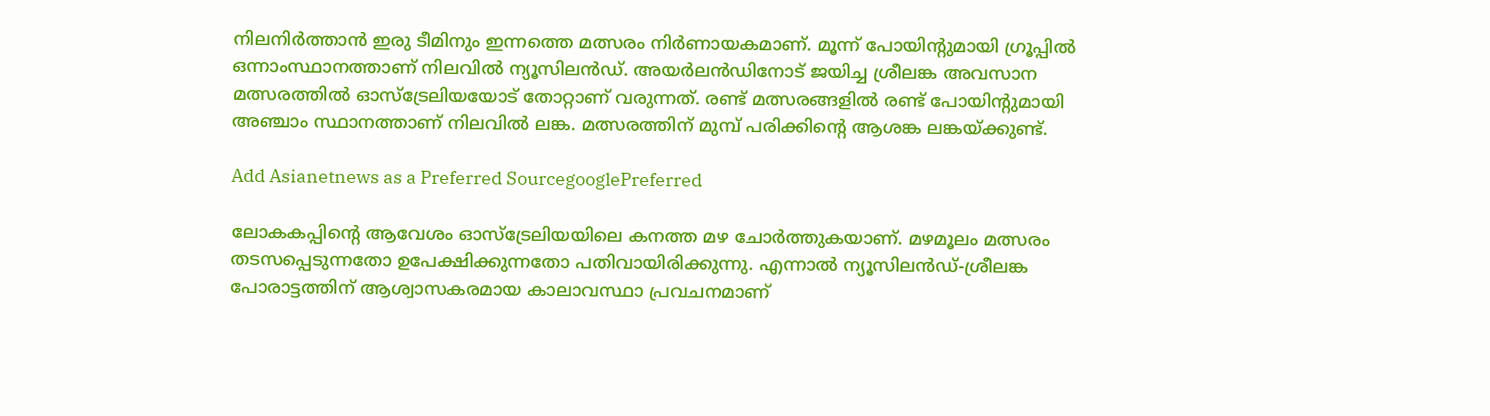നിലനിർത്താൻ ഇരു ടീമിനും ഇന്നത്തെ മത്സരം നിർണായകമാണ്. മൂന്ന് പോയിന്‍റുമായി ഗ്രൂപ്പിൽ ഒന്നാംസ്ഥാനത്താണ് നിലവിൽ ന്യൂസിലൻഡ്. അയർലൻഡിനോട് ജയിച്ച ശ്രീലങ്ക അവസാന മത്സരത്തില്‍ ഓസ്ട്രേലിയയോട് തോറ്റാണ് വരുന്നത്. രണ്ട് മത്സരങ്ങളില്‍ രണ്ട് പോയിന്‍റുമായി അഞ്ചാം സ്ഥാനത്താണ് നിലവില്‍ ലങ്ക. മത്സരത്തിന് മുമ്പ് പരിക്കിന്‍റെ ആശങ്ക ലങ്കയ്ക്കുണ്ട്.

Add Asianetnews as a Preferred SourcegooglePreferred

ലോകകപ്പിന്‍റെ ആവേശം ഓസ്ട്രേലിയയിലെ കനത്ത മഴ ചോര്‍ത്തുകയാണ്. മഴമൂലം മത്സരം തടസപ്പെടുന്നതോ ഉപേക്ഷിക്കുന്നതോ പതിവായിരിക്കുന്നു. എന്നാല്‍ ന്യൂസിലന്‍ഡ്-ശ്രീലങ്ക പോരാട്ടത്തിന് ആശ്വാസകരമായ കാലാവസ്ഥാ പ്രവചനമാണ്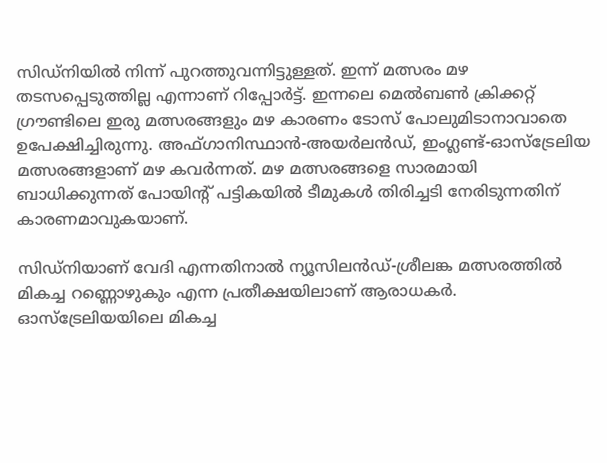സിഡ്‌നിയില്‍ നിന്ന് പുറത്തുവന്നിട്ടുള്ളത്. ഇന്ന് മത്സരം മഴ തടസപ്പെടുത്തില്ല എന്നാണ് റിപ്പോര്‍ട്ട്. ഇന്നലെ മെല്‍ബണ്‍ ക്രിക്കറ്റ് ഗ്രൗണ്ടിലെ ഇരു മത്സരങ്ങളും മഴ കാരണം ടോസ് പോലുമിടാനാവാതെ ഉപേക്ഷിച്ചിരുന്നു. അഫ്‌ഗാനിസ്ഥാന്‍-അയര്‍ലന്‍ഡ്, ഇംഗ്ലണ്ട്-ഓസ്ട്രേലിയ മത്സരങ്ങളാണ് മഴ കവര്‍ന്നത്. മഴ മത്സരങ്ങളെ സാരമായി ബാധിക്കുന്നത് പോയിന്‍റ് പട്ടികയില്‍ ടീമുകള്‍ തിരിച്ചടി നേരിടുന്നതിന് കാരണമാവുകയാണ്.

സിഡ്‌നിയാണ് വേദി എന്നതിനാല്‍ ന്യൂസിലൻഡ്-ശ്രീലങ്ക മത്സരത്തില്‍ മികച്ച റണ്ണൊഴുകും എന്ന പ്രതീക്ഷയിലാണ് ആരാധകര്‍. ഓസ്ട്രേലിയയിലെ മികച്ച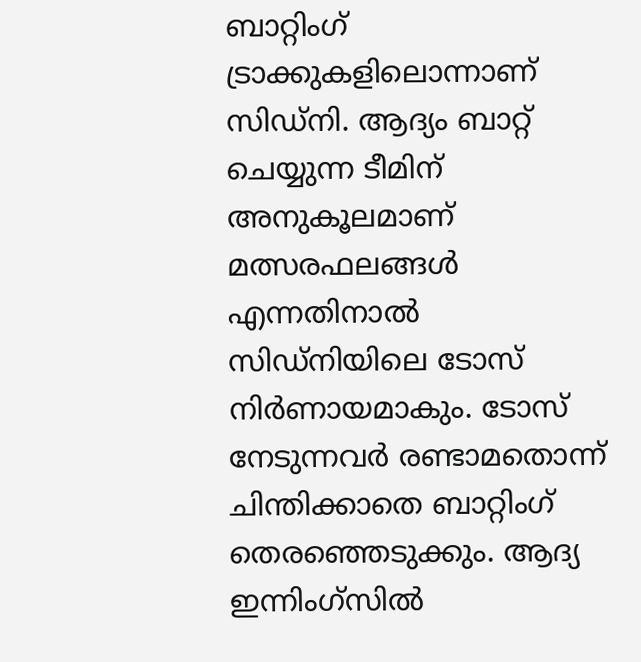ബാറ്റിംഗ് ട്രാക്കുകളിലൊന്നാണ് സിഡ്‌നി. ആദ്യം ബാറ്റ് ചെയ്യുന്ന ടീമിന് അനുകൂലമാണ് മത്സരഫലങ്ങള്‍ എന്നതിനാല്‍ സിഡ്‌നിയിലെ ടോസ് നിര്‍ണായമാകും. ടോസ് നേടുന്നവര്‍ രണ്ടാമതൊന്ന് ചിന്തിക്കാതെ ബാറ്റിംഗ് തെരഞ്ഞെടുക്കും. ആദ്യ ഇന്നിംഗ്‌സില്‍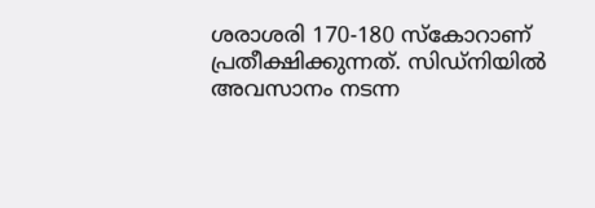ശരാശരി 170-180 സ്കോറാണ് പ്രതീക്ഷിക്കുന്നത്. സിഡ്‌നിയില്‍ അവസാനം നടന്ന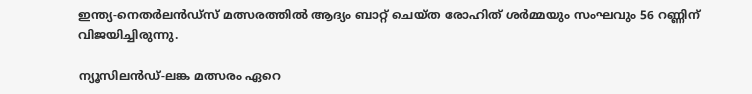ഇന്ത്യ-നെതർലന്‍ഡ്സ് മത്സരത്തില്‍ ആദ്യം ബാറ്റ് ചെയ്ത രോഹിത് ശര്‍മ്മയും സംഘവും 56 റണ്ണിന് വിജയിച്ചിരുന്നു.

ന്യൂസിലന്‍ഡ്-ലങ്ക മത്സരം ഏറെ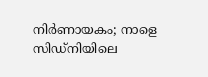നിർണായകം; നാളെ സിഡ്നിയിലെ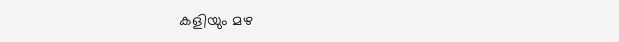കളിയും മഴ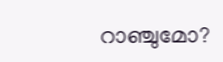റാഞ്ചുമോ?